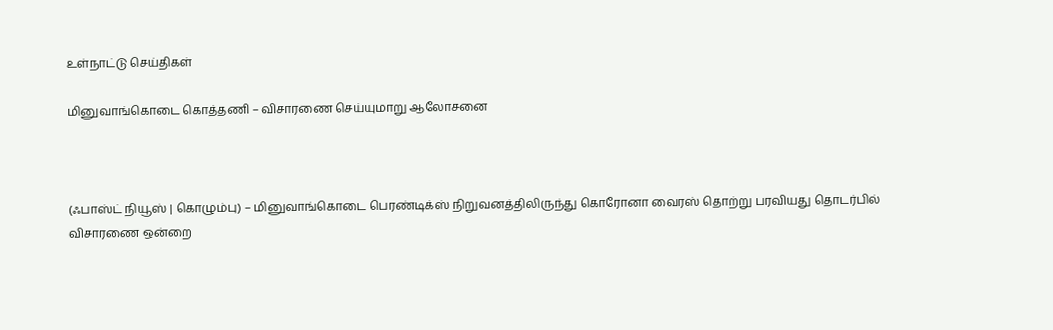உள்நாட்டு செய்திகள்

மினுவாங்கொடை கொத்தணி – விசாரணை செய்யுமாறு ஆலோசனை



(ஃபாஸ்ட் நியூஸ் | கொழும்பு) – மினுவாங்கொடை பெரண்டிக்ஸ் நிறுவனத்திலிருந்து கொரோனா வைரஸ் தொற்று பரவியது தொடர்பில் விசாரணை ஒன்றை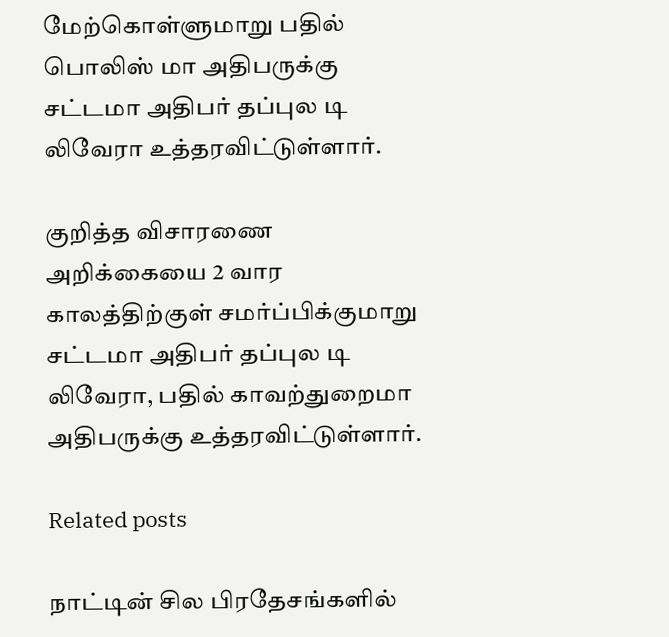மேற்கொள்ளுமாறு பதில் பொலிஸ் மா அதிபருக்கு சட்டமா அதிபர் தப்புல டி லிவேரா உத்தரவிட்டுள்ளார்.

குறித்த விசாரணை அறிக்கையை 2 வார காலத்திற்குள் சமர்ப்பிக்குமாறு சட்டமா அதிபர் தப்புல டி லிவேரா, பதில் காவற்துறைமா அதிபருக்கு உத்தரவிட்டுள்ளார்.

Related posts

நாட்டின் சில பிரதேசங்களில்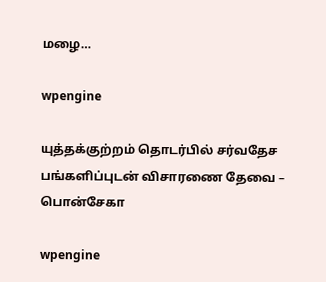மழை…

wpengine

யுத்தக்குற்றம் தொடர்பில் சர்வதேச பங்களிப்புடன் விசாரணை தேவை – பொன்சேகா

wpengine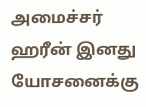அமைச்சர் ஹரீன் இனது யோசனைக்கு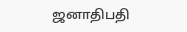ஜனாதிபதி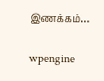இணக்கம்…

wpengine